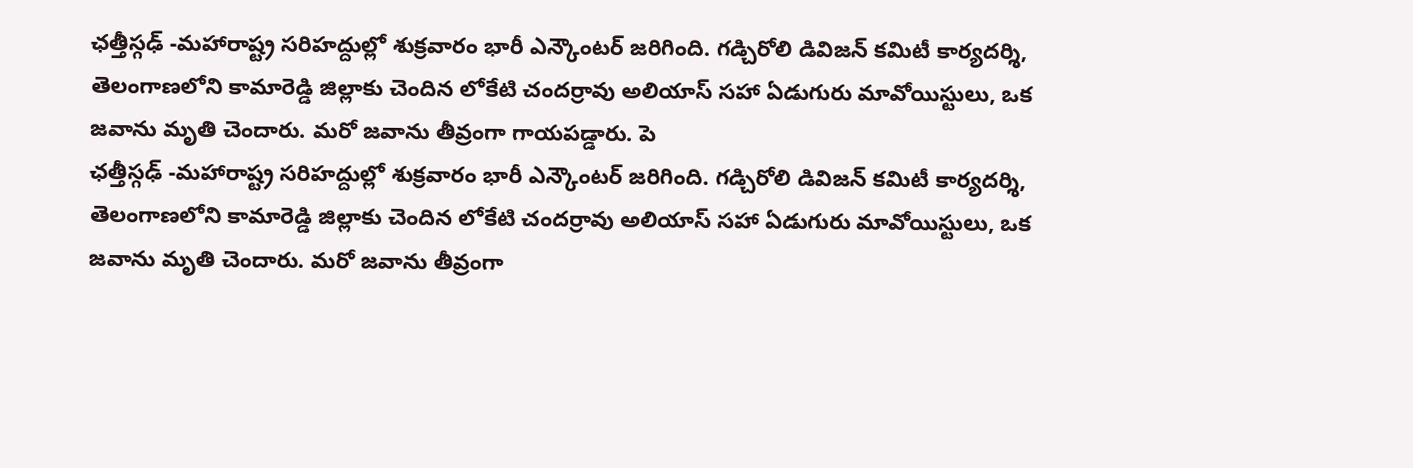ఛత్తీస్గఢ్ -మహారాష్ట్ర సరిహద్దుల్లో శుక్రవారం భారీ ఎన్కౌంటర్ జరిగింది. గడ్చిరోలి డివిజన్ కమిటీ కార్యదర్శి, తెలంగాణలోని కామారెడ్డి జిల్లాకు చెందిన లోకేటి చందర్రావు అలియాస్ సహా ఏడుగురు మావోయిస్టులు, ఒక జవాను మృతి చెందారు. మరో జవాను తీవ్రంగా గాయపడ్డారు. పె
ఛత్తీస్గఢ్ -మహారాష్ట్ర సరిహద్దుల్లో శుక్రవారం భారీ ఎన్కౌంటర్ జరిగింది. గడ్చిరోలి డివిజన్ కమిటీ కార్యదర్శి, తెలంగాణలోని కామారెడ్డి జిల్లాకు చెందిన లోకేటి చందర్రావు అలియాస్ సహా ఏడుగురు మావోయిస్టులు, ఒక జవాను మృతి చెందారు. మరో జవాను తీవ్రంగా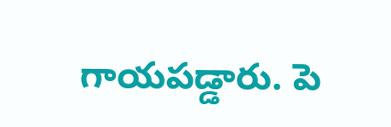గాయపడ్డారు. పె